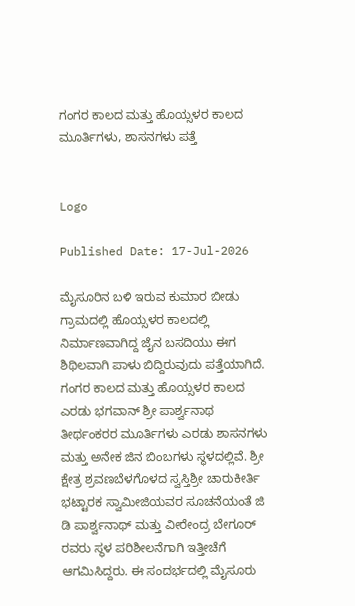ಗಂಗರ ಕಾಲದ ಮತ್ತು ಹೊಯ್ಸಳರ ಕಾಲದ ಮೂರ್ತಿಗಳು, ಶಾಸನಗಳು ಪತ್ತೆ


Logo

Published Date: 17-Jul-2026

ಮೈಸೂರಿನ ಬಳಿ ಇರುವ ಕುಮಾರ ಬೀಡು ಗ್ರಾಮದಲ್ಲಿ ಹೊಯ್ಸಳರ ಕಾಲದಲ್ಲಿ ನಿರ್ಮಾಣವಾಗಿದ್ದ ಜೈನ ಬಸದಿಯು ಈಗ ಶಿಥಿಲವಾಗಿ ಪಾಳು ಬಿದ್ದಿರುವುದು ಪತ್ತೆಯಾಗಿದೆ. ಗಂಗರ ಕಾಲದ ಮತ್ತು ಹೊಯ್ಸಳರ ಕಾಲದ ಎರಡು ಭಗವಾನ್ ಶ್ರೀ ಪಾರ್ಶ್ವನಾಥ ತೀರ್ಥಂಕರರ ಮೂರ್ತಿಗಳು ಎರಡು ಶಾಸನಗಳು ಮತ್ತು ಅನೇಕ ಜಿನ ಬಿಂಬಗಳು ಸ್ಥಳದಲ್ಲಿವೆ. ಶ್ರೀ ಕ್ಷೇತ್ರ ಶ್ರವಣಬೆಳಗೊಳದ ಸ್ವಸ್ತಿಶ್ರೀ ಚಾರುಕೀರ್ತಿ ಭಟ್ಟಾರಕ ಸ್ವಾಮೀಜಿಯವರ ಸೂಚನೆಯಂತೆ ಜಿ ಡಿ ಪಾರ್ಶ್ವನಾಥ್ ಮತ್ತು ವೀರೇಂದ್ರ ಬೇಗೂರ್ ರವರು ಸ್ಥಳ ಪರಿಶೀಲನೆಗಾಗಿ ಇತ್ತೀಚೆಗೆ ಆಗಮಿಸಿದ್ದರು. ಈ ಸಂದರ್ಭದಲ್ಲಿ ಮೈಸೂರು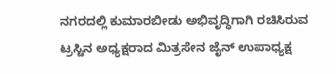ನಗರದಲ್ಲಿ ಕುಮಾರಬೀಡು ಅಭಿವೃದ್ಧಿಗಾಗಿ ರಚಿಸಿರುವ ಟ್ರಸ್ಟಿನ ಅಧ್ಯಕ್ಷರಾದ ಮಿತ್ರಸೇನ ಜೈನ್ ಉಪಾಧ್ಯಕ್ಷ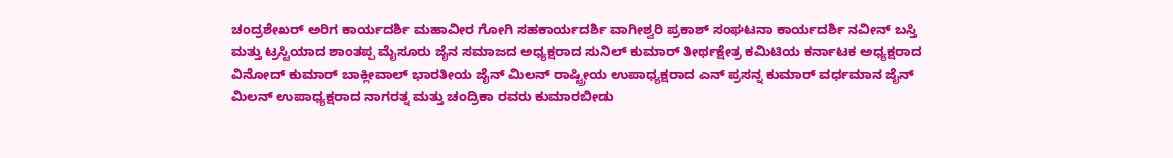ಚಂದ್ರಶೇಖರ್ ಅರಿಗ ಕಾರ್ಯದರ್ಶಿ ಮಹಾವೀರ ಗೋಗಿ ಸಹಕಾರ್ಯದರ್ಶಿ ವಾಗೀಶ್ವರಿ ಪ್ರಕಾಶ್ ಸಂಘಟನಾ ಕಾರ್ಯದರ್ಶಿ ನವೀನ್ ಬಸ್ತಿ ಮತ್ತು ಟ್ರಸ್ಟಿಯಾದ ಶಾಂತಪ್ಪ ಮೈಸೂರು ಜೈನ ಸಮಾಜದ ಅಧ್ಯಕ್ಷರಾದ ಸುನಿಲ್ ಕುಮಾರ್ ತೀರ್ಥಕ್ಷೇತ್ರ ಕಮಿಟಿಯ ಕರ್ನಾಟಕ ಅಧ್ಯಕ್ಷರಾದ ವಿನೋದ್ ಕುಮಾರ್ ಬಾಕ್ಲೀವಾಲ್ ಭಾರತೀಯ ಜೈನ್ ಮಿಲನ್ ರಾಷ್ಟ್ರೀಯ ಉಪಾಧ್ಯಕ್ಷರಾದ ಎನ್ ಪ್ರಸನ್ನ ಕುಮಾರ್ ವರ್ಧಮಾನ ಜೈನ್ ಮಿಲನ್ ಉಪಾಧ್ಯಕ್ಷರಾದ ನಾಗರತ್ನ ಮತ್ತು ಚಂದ್ರಿಕಾ ರವರು ಕುಮಾರಬೀಡು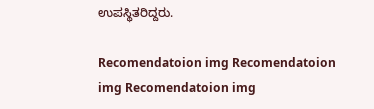ಉಪಸ್ಥಿತರಿದ್ದರು.

Recomendatoion img Recomendatoion img Recomendatoion img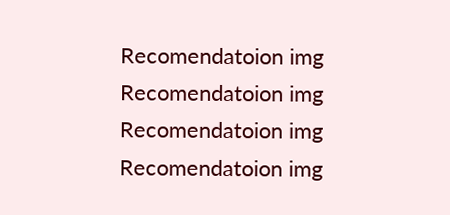Recomendatoion img Recomendatoion img Recomendatoion img Recomendatoion img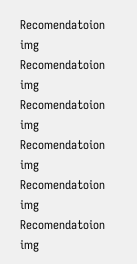Recomendatoion img Recomendatoion img Recomendatoion img Recomendatoion img Recomendatoion img Recomendatoion img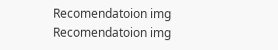Recomendatoion img Recomendatoion img